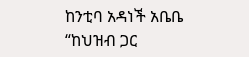ከንቲባ አዳነች አቤቤ “ከህዝብ ጋር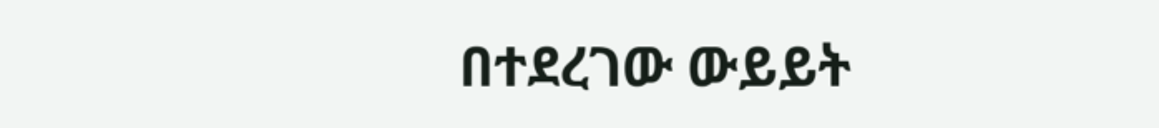በተደረገው ውይይት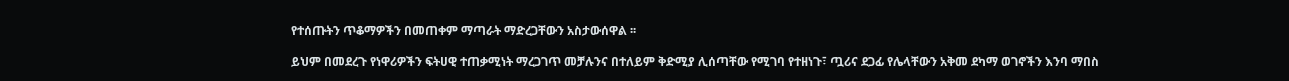የተሰጡትን ጥቆማዎችን በመጠቀም ማጣራት ማድረጋቸውን አስታውሰዋል ፡፡

ይህም በመደረጉ የነዋሪዎችን ፍትሀዊ ተጠቃሚነት ማረጋገጥ መቻሉንና በተለይም ቅድሚያ ሊሰጣቸው የሚገባ የተዘነጉ፣ ጧሪና ደጋፊ የሌላቸውን አቅመ ደካማ ወገኖችን እንባ ማበስ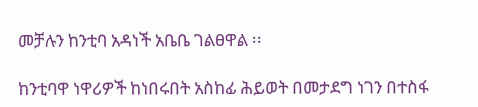መቻሉን ከንቲባ አዳነች አቤቤ ገልፀዋል ፡፡

ከንቲባዋ ነዋሪዎች ከነበሩበት አስከፊ ሕይወት በመታደግ ነገን በተስፋ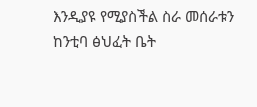እንዲያዩ የሚያስችል ስራ መሰራቱን ከንቲባ ፅህፈት ቤት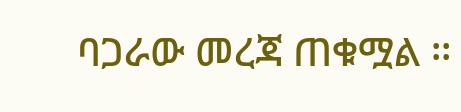ባጋራው መረጃ ጠቁሟል ፡፡